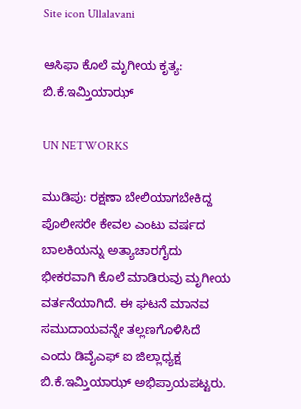Site icon Ullalavani

ಆಸಿಫಾ ಕೊಲೆ ಮೃಗೀಯ ಕೃತ್ಯ: ಬಿ.ಕೆ.ಇಮ್ತಿಯಾಝ್

UN NETWORKS

ಮುಡಿಪು: ರಕ್ಷಣಾ ಬೇಲಿಯಾಗಬೇಕಿದ್ದ ಪೊಲೀಸರೇ ಕೇವಲ ಎಂಟು ವರ್ಷದ ಬಾಲಕಿಯನ್ನು ಅತ್ಯಾಚಾರಗೈದು ಭೀಕರವಾಗಿ ಕೊಲೆ ಮಾಡಿರುವು ಮೃಗೀಯ ವರ್ತನೆಯಾಗಿದೆ. ಈ ಘಟನೆ ಮಾನವ ಸಮುದಾಯವನ್ನೇ ತಲ್ಲಣಗೊಳಿಸಿದೆ ಎಂದು ಡಿವೈಎಫ್ ಐ ಜಿಲ್ಲಾಧ್ಯಕ್ಷ ಬಿ.ಕೆ.ಇಮ್ತಿಯಾಝ್ ಅಭಿಪ್ರಾಯಪಟ್ಟರು.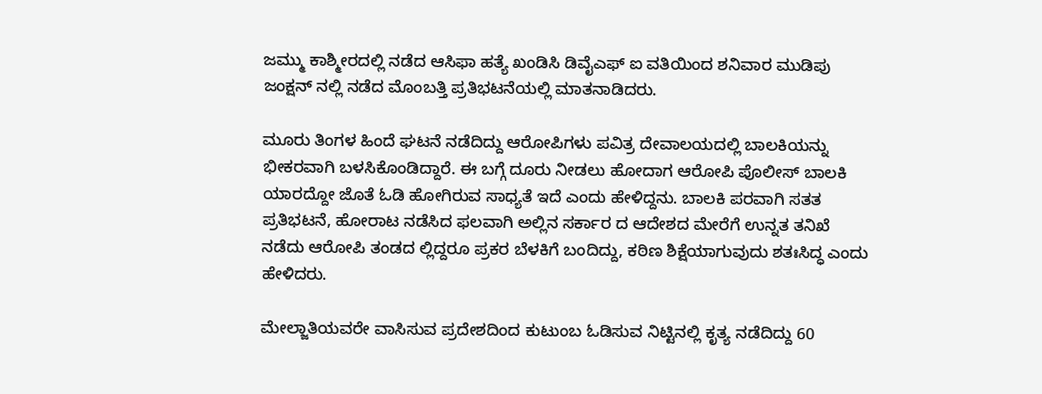ಜಮ್ಮು ಕಾಶ್ಮೀರದಲ್ಲಿ ನಡೆದ ಆಸಿಫಾ ಹತ್ಯೆ ಖಂಡಿಸಿ ಡಿವೈಎಫ್ ಐ ವತಿಯಿಂದ ಶನಿವಾರ ಮುಡಿಪು ಜಂಕ್ಷನ್ ನಲ್ಲಿ ನಡೆದ ಮೊಂಬತ್ತಿ ಪ್ರತಿಭಟನೆಯಲ್ಲಿ ಮಾತನಾಡಿದರು.

ಮೂರು ತಿಂಗಳ ಹಿಂದೆ ಘಟನೆ ನಡೆದಿದ್ದು ಆರೋಪಿಗಳು ಪವಿತ್ರ ದೇವಾಲಯದಲ್ಲಿ ಬಾಲಕಿಯನ್ನು ಭೀಕರವಾಗಿ ಬಳಸಿಕೊಂಡಿದ್ದಾರೆ. ಈ ಬಗ್ಗೆ ದೂರು ನೀಡಲು ಹೋದಾಗ ಆರೋಪಿ ಪೊಲೀಸ್ ಬಾಲಕಿ ಯಾರದ್ದೋ ಜೊತೆ ಓಡಿ ಹೋಗಿರುವ ಸಾಧ್ಯತೆ ಇದೆ ಎಂದು ಹೇಳಿದ್ದನು. ಬಾಲಕಿ ಪರವಾಗಿ ಸತತ ಪ್ರತಿಭಟನೆ, ಹೋರಾಟ ನಡೆಸಿದ ಫಲವಾಗಿ ಅಲ್ಲಿನ ಸರ್ಕಾರ ದ ಆದೇಶದ ಮೇರೆಗೆ ಉನ್ನತ ತನಿಖೆ ನಡೆದು ಆರೋಪಿ ತಂಡದ ಲ್ಲಿದ್ದರೂ ಪ್ರಕರ ಬೆಳಕಿಗೆ ಬಂದಿದ್ದು, ಕಠಿಣ ಶಿಕ್ಷೆಯಾಗುವುದು ಶತಃಸಿದ್ಧ ಎಂದು ಹೇಳಿದರು.

ಮೇಲ್ಜಾತಿಯವರೇ ವಾಸಿಸುವ ಪ್ರದೇಶದಿಂದ ಕುಟುಂಬ ಓಡಿಸುವ ನಿಟ್ಟಿನಲ್ಲಿ ಕೃತ್ಯ ನಡೆದಿದ್ದು 60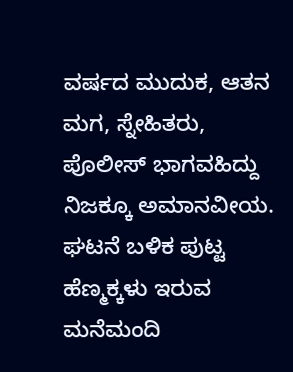ವರ್ಷದ ಮುದುಕ, ಆತನ ಮಗ, ಸ್ನೇಹಿತರು, ಪೊಲೀಸ್ ಭಾಗವಹಿದ್ದು ನಿಜಕ್ಕೂ ಅಮಾನವೀಯ. ಘಟನೆ ಬಳಿಕ ಪುಟ್ಟ ಹೆಣ್ಮಕ್ಕಳು ಇರುವ ಮನೆಮಂದಿ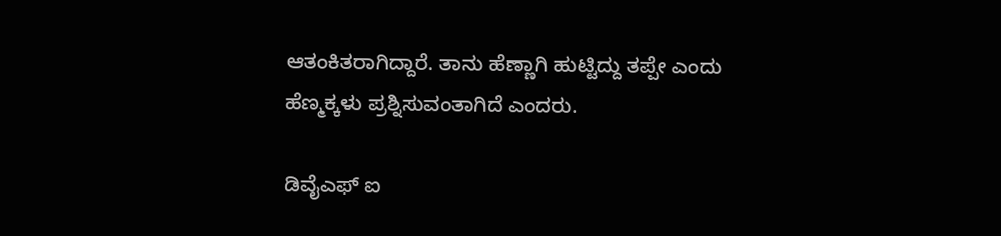ಆತಂಕಿತರಾಗಿದ್ದಾರೆ. ತಾನು ಹೆಣ್ಣಾಗಿ ಹುಟ್ಟಿದ್ದು ತಪ್ಪೇ ಎಂದು ಹೆಣ್ಮಕ್ಕಳು ಪ್ರಶ್ನಿಸುವಂತಾಗಿದೆ ಎಂದರು.

ಡಿವೈಎಫ್ ಐ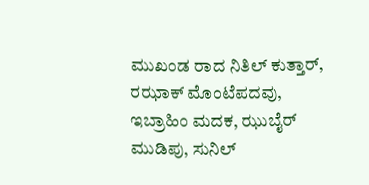ಮುಖಂಡ ರಾದ ನಿತಿಲ್ ಕುತ್ತಾರ್, ರಝಾಕ್ ಮೊಂಟೆಪದವು, ಇಬ್ರಾಹಿಂ ಮದಕ, ಝುಬೈರ್ ಮುಡಿಪು, ಸುನಿಲ್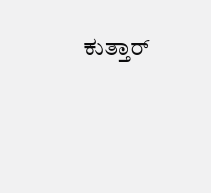ಕುತ್ತಾರ್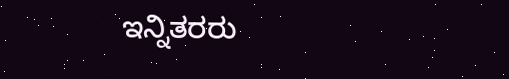ಇನ್ನಿತರರು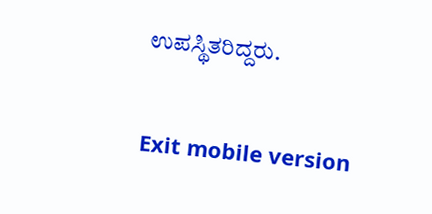ಉಪಸ್ಥಿತರಿದ್ದರು.

Exit mobile version